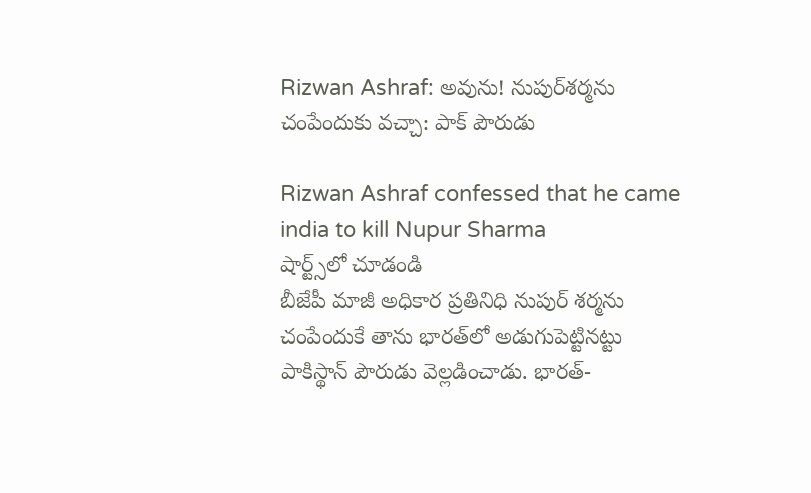Rizwan Ashraf: అవును! నుపుర్‌శర్మను చంపేందుకు వచ్చా: పాక్ పౌరుడు

Rizwan Ashraf confessed that he came india to kill Nupur Sharma
షార్ట్స్‌లో చూడండి
బీజేపీ మాజీ అధికార ప్రతినిధి నుపుర్ శర్మను చంపేందుకే తాను భారత్‌లో అడుగుపెట్టినట్టు పాకిస్థాన్ పౌరుడు వెల్లడించాడు. భారత్-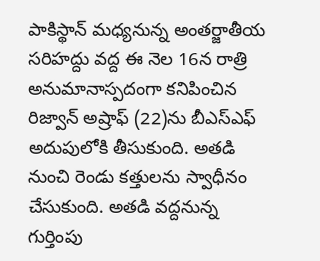పాకిస్థాన్ మధ్యనున్న అంతర్జాతీయ సరిహద్దు వద్ద ఈ నెల 16న రాత్రి అనుమానాస్పదంగా కనిపించిన రిజ్వాన్ అష్రాఫ్ (22)ను బీఎస్‌ఎఫ్ అదుపులోకి తీసుకుంది. అతడి నుంచి రెండు కత్తులను స్వాధీనం చేసుకుంది. అతడి వద్దనున్న గుర్తింపు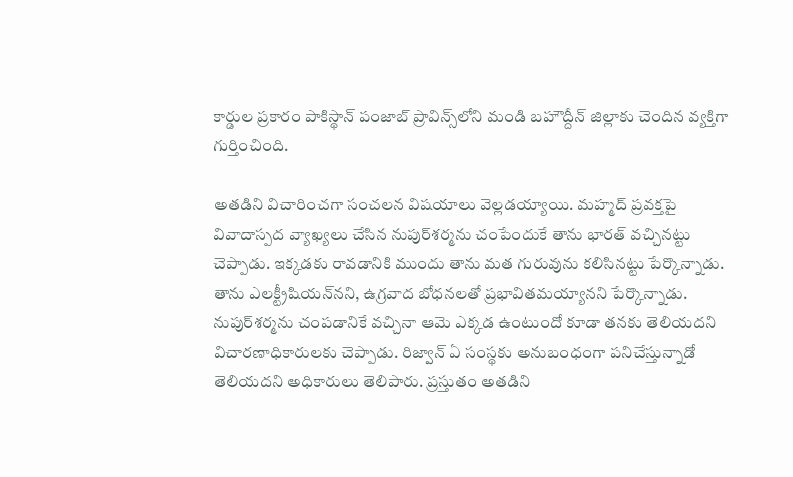కార్డుల ప్రకారం పాకిస్థాన్‌ పంజాబ్ ప్రావిన్స్‌లోని మండి బహౌద్దీన్ జిల్లాకు చెందిన వ్యక్తిగా గుర్తించింది.

అతడిని విచారించగా సంచలన విషయాలు వెల్లడయ్యాయి. మహ్మద్ ప్రవక్తపై వివాదాస్పద వ్యాఖ్యలు చేసిన నుపుర్‌శర్మను చంపేందుకే తాను భారత్‌ వచ్చినట్టు చెప్పాడు. ఇక్కడకు రావడానికి ముందు తాను మత గురువును కలిసినట్టు పేర్కొన్నాడు. తాను ఎలక్ట్రీషియన్‌నని, ఉగ్రవాద బోధనలతో ప్రభావితమయ్యానని పేర్కొన్నాడు. నుపుర్‌శర్మను చంపడానికే వచ్చినా ఆమె ఎక్కడ ఉంటుందో కూడా తనకు తెలియదని విచారణాధికారులకు చెప్పాడు. రిజ్వాన్ ఏ సంస్థకు అనుబంధంగా పనిచేస్తున్నాడో తెలియదని అధికారులు తెలిపారు. ప్రస్తుతం అతడిని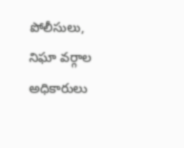పోలీసులు, నిఘా వర్గాల అధికారులు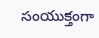సంయుక్తంగా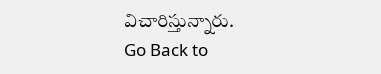విచారిస్తున్నారు.
Go Back to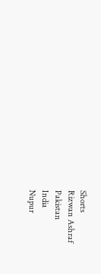Shorts
Rizwan Ashraf
Pakistan
India
Nupur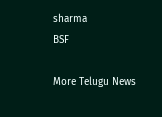sharma
BSF

More Telugu News